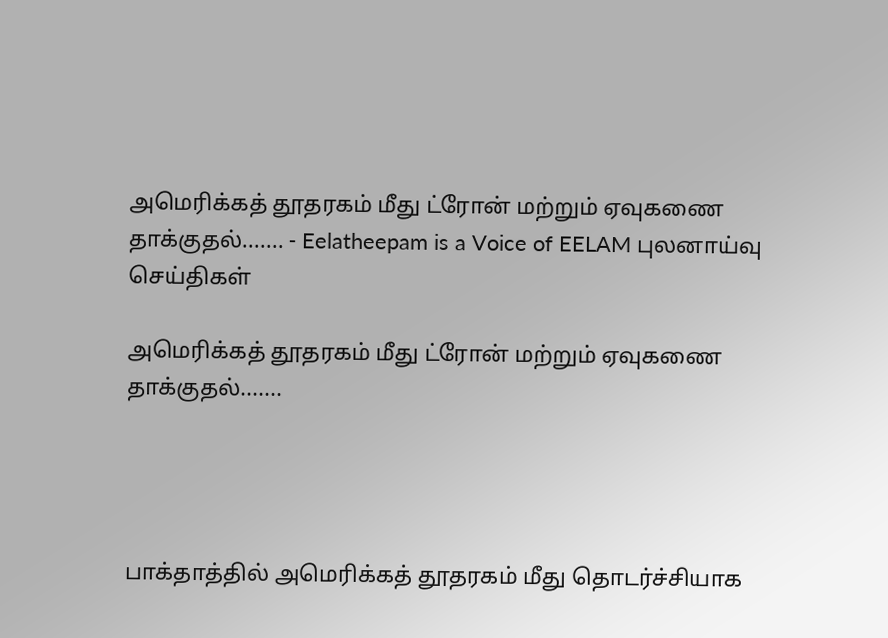அமெரிக்கத் தூதரகம் மீது ட்ரோன் மற்றும் ஏவுகணை தாக்குதல்....... - Eelatheepam is a Voice of EELAM புலனாய்வு செய்திகள்

அமெரிக்கத் தூதரகம் மீது ட்ரோன் மற்றும் ஏவுகணை தாக்குதல்.......




பாக்தாத்தில் அமெரிக்கத் தூதரகம் மீது தொடர்ச்சியாக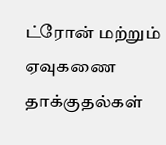ட்ரோன் மற்றும் ஏவுகணை தாக்குதல்கள்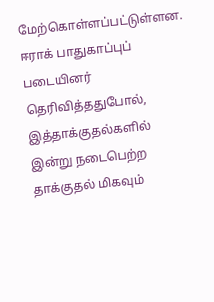மேற்கொள்ளப்பட்டுள்ளன. ஈராக் பாதுகாப்புப் படையினர் தெரிவித்ததுபோல், இத்தாக்குதல்களில் இன்று நடைபெற்ற தாக்குதல் மிகவும்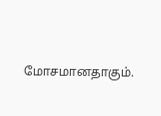மோசமானதாகும்.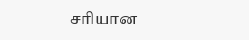சரியான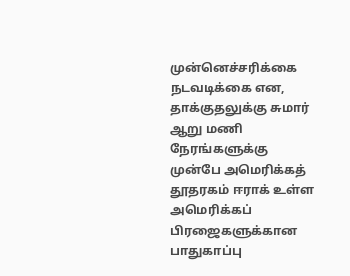முன்னெச்சரிக்கை நடவடிக்கை என, தாக்குதலுக்கு சுமார் ஆறு மணி நேரங்களுக்கு முன்பே அமெரிக்கத் தூதரகம் ஈராக் உள்ள அமெரிக்கப் பிரஜைகளுக்கான பாதுகாப்பு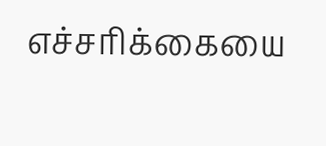எச்சரிக்கையை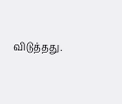விடுத்தது.